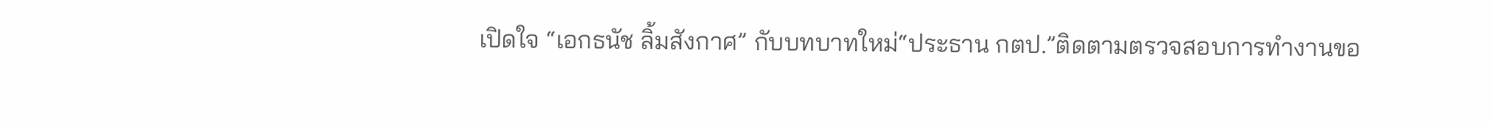เปิดใจ “เอกธนัช ลิ้มสังกาศ” กับบทบาทใหม่“ประธาน กตป.”ติดตามตรวจสอบการทำงานขอ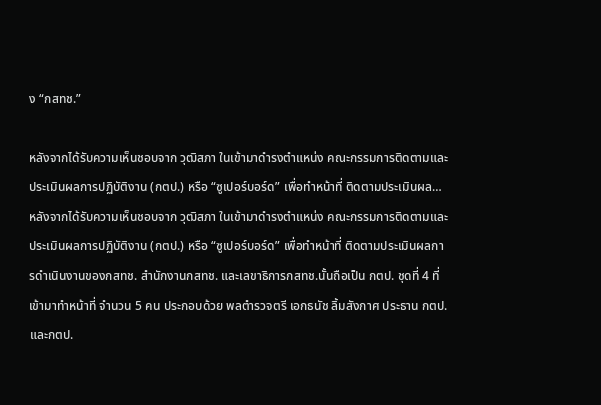ง “กสทช.”

หลังจากได้รับความเห็นชอบจาก วุฒิสภา ในเข้ามาดำรงตำแหน่ง คณะกรรมการติดตามและประเมินผลการปฏิบัติงาน (กตป.) หรือ “ซูเปอร์บอร์ด” เพื่อทำหน้าที่ ติดตามประเมินผล…หลังจากได้รับความเห็นชอบจาก วุฒิสภา ในเข้ามาดำรงตำแหน่ง คณะกรรมการติดตามและประเมินผลการปฏิบัติงาน (กตป.) หรือ “ซูเปอร์บอร์ด” เพื่อทำหน้าที่ ติดตามประเมินผลการดำเนินงานของกสทช. สำนักงานกสทช. และเลขาธิการกสทช.นั้นถือเป็น กตป. ชุดที่ 4 ที่เข้ามาทำหน้าที่ จำนวน 5 คน ประกอบด้วย พลตำรวจตรี เอกธนัช ลิ้มสังกาศ ประธาน กตป.และกตป.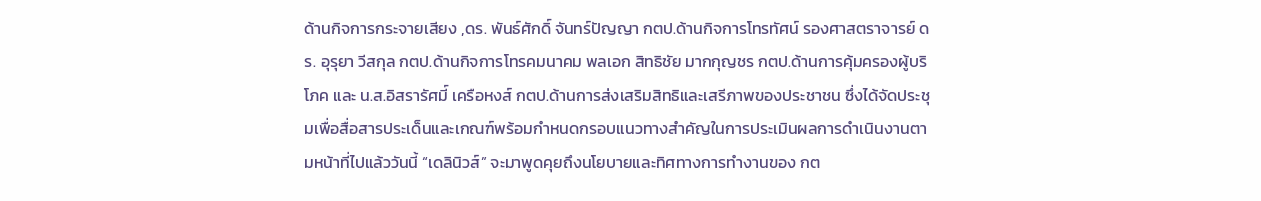ด้านกิจการกระจายเสียง ,ดร. พันธ์ศักดิ์ จันทร์ปัญญา กตป.ด้านกิจการโทรทัศน์ รองศาสตราจารย์ ดร. อุรุยา วีสกุล กตป.ด้านกิจการโทรคมนาคม พลเอก สิทธิชัย มากกุญชร กตป.ด้านการคุ้มครองผู้บริโภค และ น.ส.อิสรารัศมี์ เครือหงส์ กตป.ด้านการส่งเสริมสิทธิและเสรีภาพของประชาชน ซึ่งได้จัดประชุมเพื่อสื่อสารประเด็นและเกณฑ์พร้อมกำหนดกรอบแนวทางสำคัญในการประเมินผลการดำเนินงานตามหน้าที่ไปแล้ววันนี้ “เดลินิวส์” จะมาพูดคุยถึงนโยบายและทิศทางการทำงานของ กต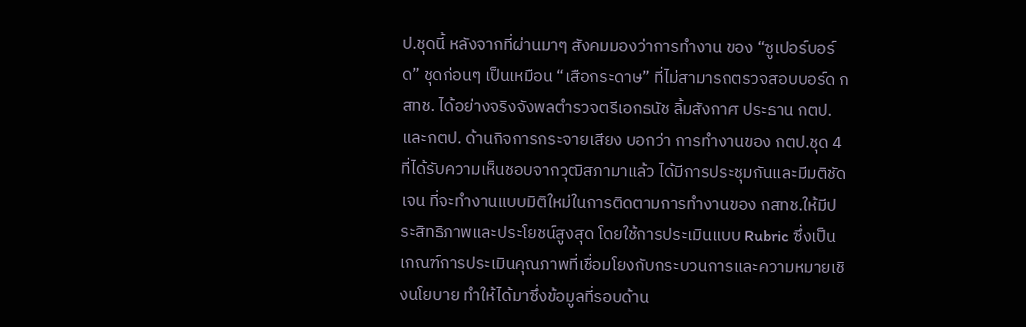ป.ชุดนี้ หลังจากที่ผ่านมาๆ สังคมมองว่าการทำงาน ของ “ซูเปอร์บอร์ด” ชุดก่อนๆ เป็นเหมือน “เสือกระดาษ” ที่ไม่สามารถตรวจสอบบอร์ด กสทช. ได้อย่างจริงจังพลตำรวจตรีเอกธนัช ลิ้มสังกาศ ประธาน กตป.และกตป. ด้านกิจการกระจายเสียง บอกว่า การทำงานของ กตป.ชุด 4 ที่ได้รับความเห็นชอบจากวุฒิสภามาแล้ว ได้มีการประชุมกันและมีมติชัดเจน ที่จะทำงานแบบมิติใหม่ในการติดตามการทำงานของ กสทช.ให้มีประสิทธิภาพและประโยชน์สูงสุด โดยใช้การประเมินแบบ Rubric ซึ่งเป็นเกณฑ์การประเมินคุณภาพที่เชื่อมโยงกับกระบวนการและความหมายเชิงนโยบาย ทำให้ได้มาซึ่งข้อมูลที่รอบด้าน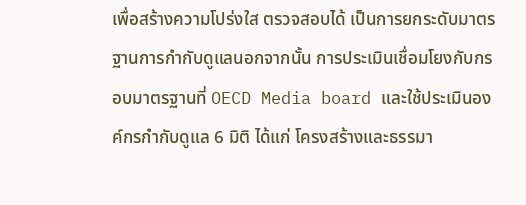เพื่อสร้างความโปร่งใส ตรวจสอบได้ เป็นการยกระดับมาตรฐานการกำกับดูแลนอกจากนั้น การประเมินเชื่อมโยงกับกรอบมาตรฐานที่ OECD Media board และใช้ประเมินองค์กรกำกับดูแล 6 มิติ ได้แก่ โครงสร้างและธรรมา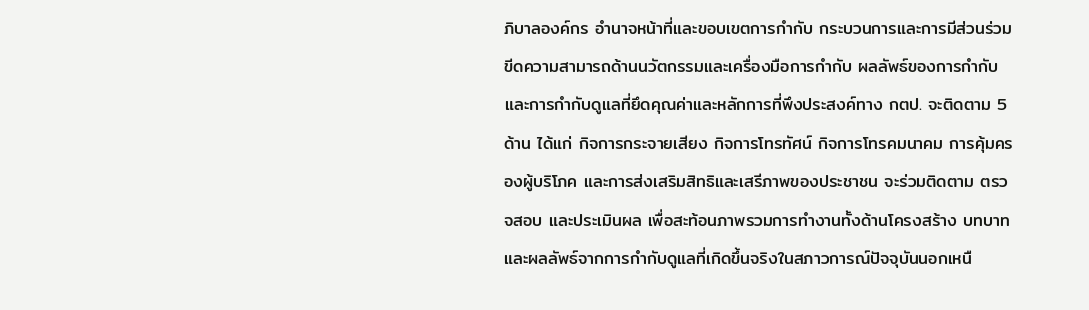ภิบาลองค์กร อำนาจหน้าที่และขอบเขตการกำกับ กระบวนการและการมีส่วนร่วม ขีดความสามารถด้านนวัตกรรมและเครื่องมือการกำกับ ผลลัพธ์ของการกำกับ และการกำกับดูแลที่ยึดคุณค่าและหลักการที่พึงประสงค์ทาง กตป. จะติดตาม 5ด้าน ได้แก่ กิจการกระจายเสียง กิจการโทรทัศน์ กิจการโทรคมนาคม การคุ้มครองผู้บริโภค และการส่งเสริมสิทธิและเสรีภาพของประชาชน จะร่วมติดตาม ตรวจสอบ และประเมินผล เพื่อสะท้อนภาพรวมการทำงานทั้งด้านโครงสร้าง บทบาท และผลลัพธ์จากการกำกับดูแลที่เกิดขึ้นจริงในสภาวการณ์ปัจจุบันนอกเหนื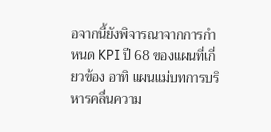อจากนี้ยังพิจารณาจากการกำหนด KPI ปี 68 ของแผนที่เกี่ยวข้อง อาทิ แผนแม่บทการบริหารคลื่นความ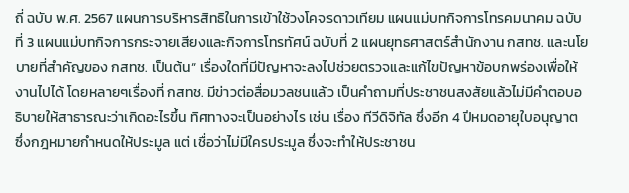ถี่ ฉบับ พ.ศ. 2567 แผนการบริหารสิทธิในการเข้าใช้วงโคจรดาวเทียม แผนแม่บทกิจการโทรคมนาคม ฉบับที่ 3 แผนแม่บทกิจการกระจายเสียงและกิจการโทรทัศน์ ฉบับที่ 2 แผนยุทธศาสตร์สำนักงาน กสทช. และนโยบายที่สำคัญของ กสทช. เป็นต้น“ เรื่องใดที่มีปัญหาจะลงไปช่วยตรวจและแก้ไขปัญหาข้อบกพร่องเพื่อให้งานไปได้ โดยหลายๆเรื่องที่ กสทช. มีข่าวต่อสื่อมวลชนแล้ว เป็นคำถามที่ประชาชนสงสัยแล้วไม่มีคำตอบอธิบายให้สาธารณะว่าเกิดอะไรขึ้น ทิศทางจะเป็นอย่างไร เช่น เรื่อง ทีวีดิจิทัล ซึ่งอีก 4 ปีหมดอายุใบอนุญาต ซึ่งกฎหมายกำหนดให้ประมูล แต่ เชื่อว่าไม่มีใครประมูล ซึ่งจะทำให้ประชาชน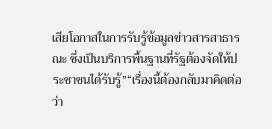เสียโอกาสในการรับรู้ข้อมูลข่าวสารสาธารณะ ซึ่งเป็นบริการพื้นฐานที่รัฐต้องจัดให้ประชาชนได้รับรู้”“เรื่องนี้ต้องกลับมาคิดต่อว่า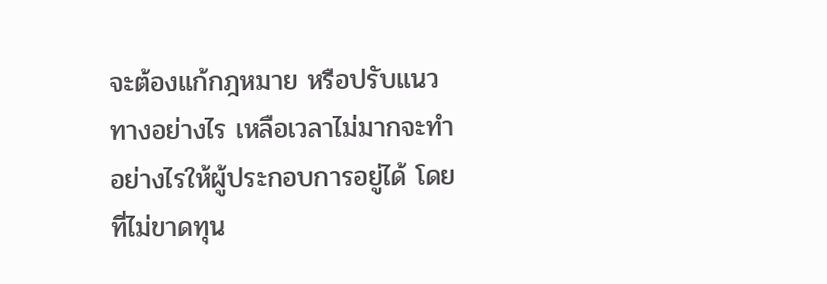จะต้องแก้กฎหมาย หรือปรับแนวทางอย่างไร เหลือเวลาไม่มากจะทำอย่างไรให้ผู้ประกอบการอยู่ได้ โดยที่ไม่ขาดทุน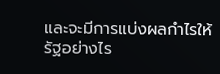และจะมีการแบ่งผลกำไรให้รัฐอย่างไร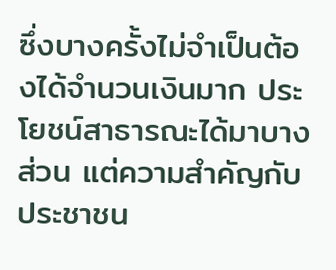ซึ่งบางครั้งไม่จำเป็นต้องได้จำนวนเงินมาก ประโยชน์สาธารณะได้มาบางส่วน แต่ความสำคัญกับประชาชน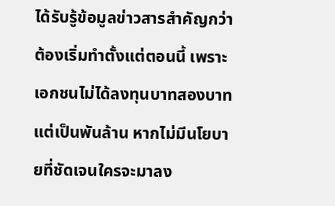ได้รับรู้ข้อมูลข่าวสารสำคัญกว่า ต้องเริ่มทำตั้งแต่ตอนนี้ เพราะเอกชนไม่ได้ลงทุนบาทสองบาท แต่เป็นพันล้าน หากไม่มีนโยบายที่ชัดเจนใครจะมาลง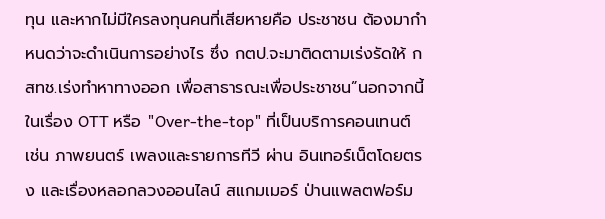ทุน และหากไม่มีใครลงทุนคนที่เสียหายคือ ประชาชน ต้องมากำหนดว่าจะดำเนินการอย่างไร ซึ่ง กตป.จะมาติดตามเร่งรัดให้ กสทช.เร่งทำหาทางออก เพื่อสาธารณะเพื่อประชาชน”นอกจากนี้ในเรื่อง OTT หรือ "Over-the-top" ที่เป็นบริการคอนเทนต์ เช่น ภาพยนตร์ เพลงและรายการทีวี ผ่าน อินเทอร์เน็ตโดยตรง และเรื่องหลอกลวงออนไลน์ สแกมเมอร์ ป่านแพลตฟอร์ม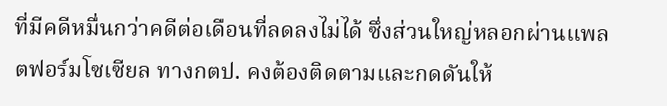ที่มีคดีหมื่นกว่าคดีต่อเดือนที่ลดลงไม่ได้ ซึ่งส่วนใหญ่หลอกผ่านแพลตฟอร์มโซเซียล ทางกตป. คงต้องติดตามและกดดันให้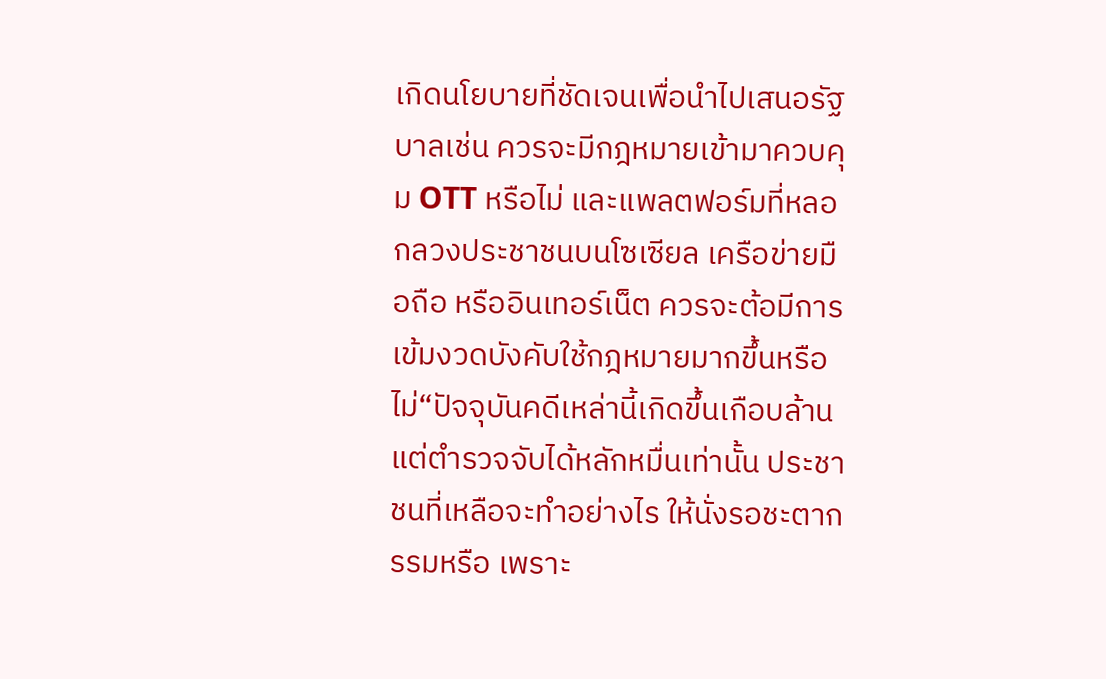เกิดนโยบายที่ชัดเจนเพื่อนำไปเสนอรัฐบาลเช่น ควรจะมีกฎหมายเข้ามาควบคุม OTT หรือไม่ และแพลตฟอร์มที่หลอกลวงประชาชนบนโซเซียล เครือข่ายมือถือ หรืออินเทอร์เน็ต ควรจะต้อมีการเข้มงวดบังคับใช้กฎหมายมากขึ้นหรือไม่“ปัจจุบันคดีเหล่านี้เกิดขึ้นเกือบล้าน แต่ตำรวจจับได้หลักหมื่นเท่านั้น ประชาชนที่เหลือจะทำอย่างไร ให้นั่งรอชะตากรรมหรือ เพราะ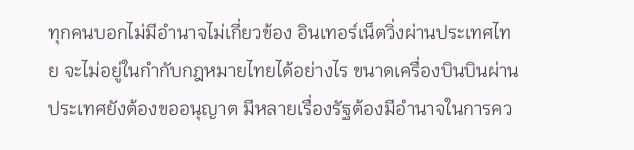ทุกคนบอกไม่มีอำนาจไม่เกี่ยวข้อง อินเทอร์เน็ตวิ่งผ่านประเทศไทย จะไม่อยู่ในกำกับกฎหมายไทยได้อย่างไร ขนาดเครื่องบินบินผ่านประเทศยังต้องขออนุญาต มีหลายเรื่องรัฐต้องมีอำนาจในการคว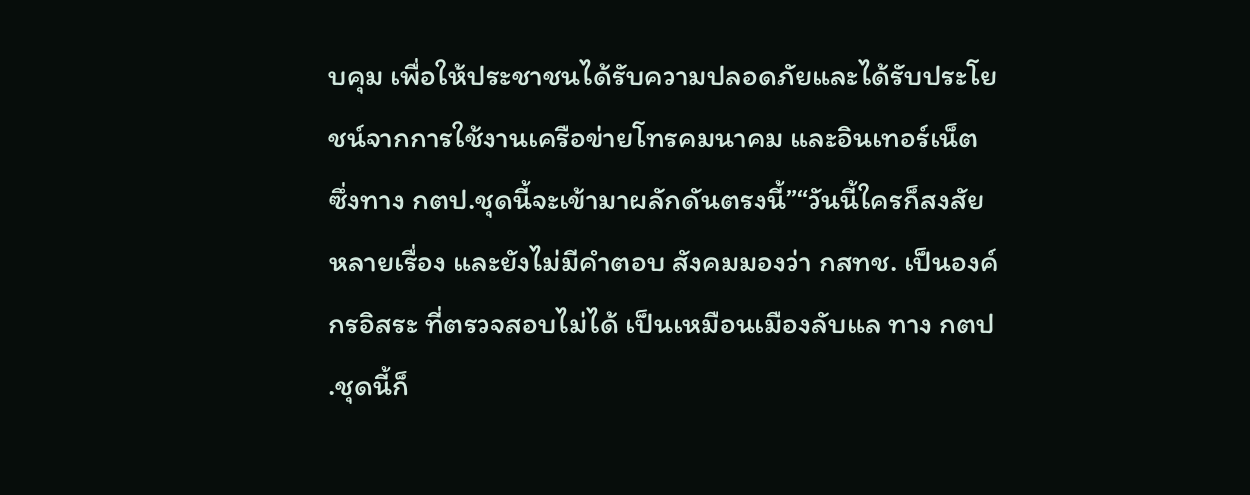บคุม เพื่อให้ประชาชนได้รับความปลอดภัยและได้รับประโยชน์จากการใช้งานเครือข่ายโทรคมนาคม และอินเทอร์เน็ต ซึ่งทาง กตป.ชุดนี้จะเข้ามาผลักดันตรงนี้”“วันนี้ใครก็สงสัยหลายเรื่อง และยังไม่มีคำตอบ สังคมมองว่า กสทช. เป็นองค์กรอิสระ ที่ตรวจสอบไม่ได้ เป็นเหมือนเมืองลับแล ทาง กตป .ชุดนี้ก็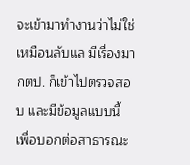จะเข้ามาทำงานว่าไม่ใช่เหมือนลับแล มีเรื่องมา กตป. ก็เข้าไปตรวจสอบ และมีข้อมูลแบบนี้ เพื่อบอกต่อสาธารณะ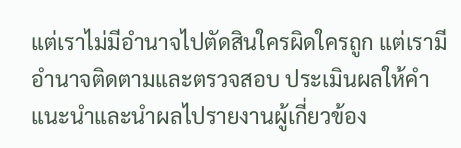แต่เราไม่มีอำนาจไปตัดสินใครผิดใครถูก แต่เรามีอำนาจติดตามและตรวจสอบ ประเมินผลให้คำแนะนำและนำผลไปรายงานผู้เกี่ยวข้อง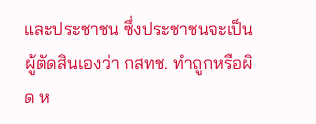และประชาชน ซึ่งประชาชนจะเป็นผู้ตัดสินเองว่า กสทช. ทำถูกหรือผิด ห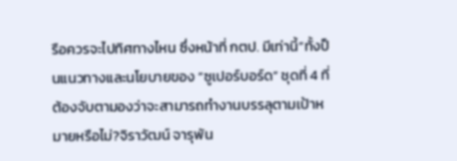รือควรจะไปทิศทางไหน ซึ่งหน้าที่ กตป. มีเท่านี้”ทั้งป็นแนวทางและนโยบายของ “ซูเปอร์บอร์ด” ชุดที่ 4 ที่ต้องจับตามองว่าจะสามารถทำงานบรรลุตามเป้าหมายหรือไม่?จิราวัฒน์ จารุพัน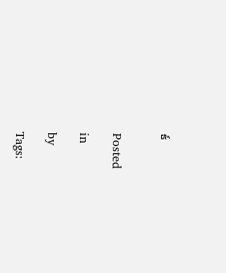ธ์


Posted

in

by

Tags: